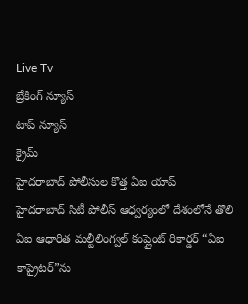Live Tv
బ్రేకింగ్ న్యూస్
టాప్ న్యూస్
క్రైమ్
హైదరాబాద్ పోలీసుల కొత్త ఏఐ యాప్
హైదరాబాద్ సిటీ పోలీస్ ఆధ్వర్యంలో దేశంలోనే తొలి ఏఐ ఆధారిత మల్టీలింగ్వల్ కంప్లైంట్ రికార్డర్ “ఏఐ కాప్రైటర్”ను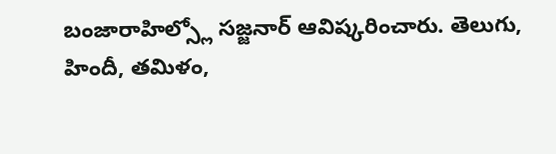బంజారాహిల్స్లో సజ్జనార్ ఆవిష్కరించారు. తెలుగు, హిందీ, తమిళం,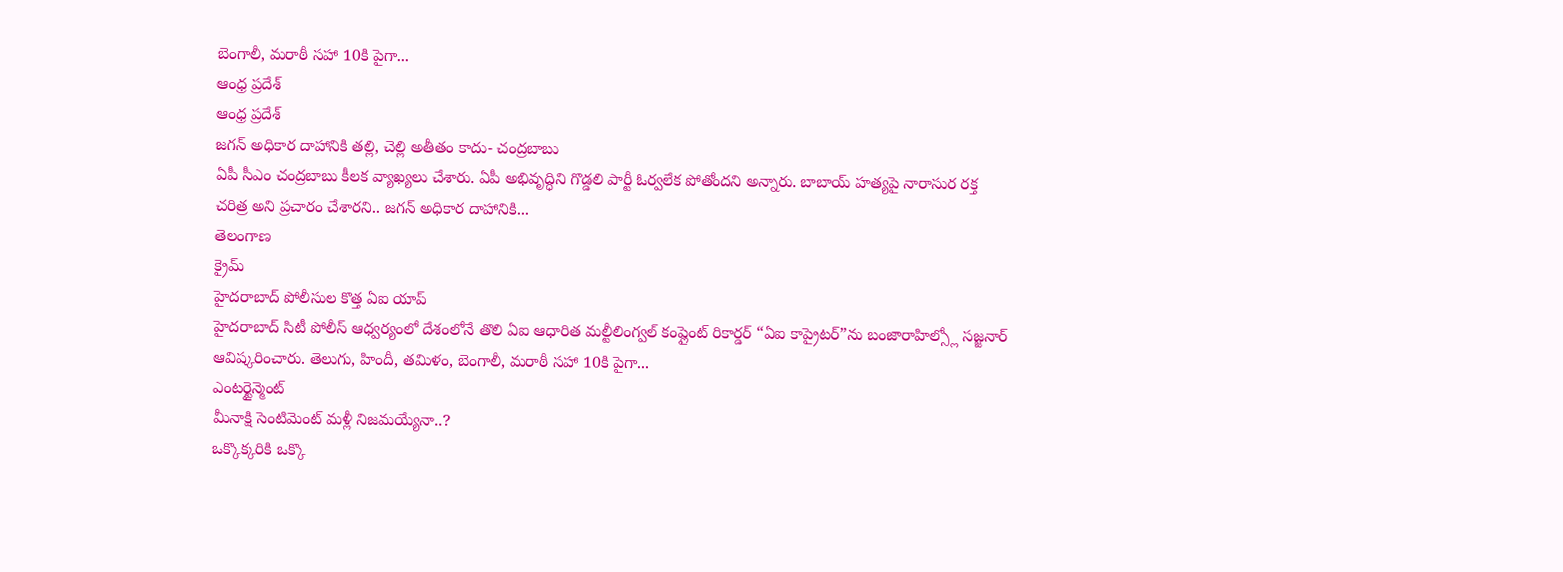బెంగాలీ, మరాఠీ సహా 10కి పైగా...
ఆంధ్ర ప్రదేశ్
ఆంధ్ర ప్రదేశ్
జగన్ అధికార దాహానికి తల్లి, చెల్లి అతీతం కాదు- చంద్రబాబు
ఏపీ సీఎం చంద్రబాబు కీలక వ్యాఖ్యలు చేశారు. ఏపీ అభివృద్ధిని గొడ్డలి పార్టీ ఓర్వలేక పోతోందని అన్నారు. బాబాయ్ హత్యపై నారాసుర రక్త చరిత్ర అని ప్రచారం చేశారని.. జగన్ అధికార దాహానికి...
తెలంగాణ
క్రైమ్
హైదరాబాద్ పోలీసుల కొత్త ఏఐ యాప్
హైదరాబాద్ సిటీ పోలీస్ ఆధ్వర్యంలో దేశంలోనే తొలి ఏఐ ఆధారిత మల్టీలింగ్వల్ కంప్లైంట్ రికార్డర్ “ఏఐ కాప్రైటర్”ను బంజారాహిల్స్లో సజ్జనార్ ఆవిష్కరించారు. తెలుగు, హిందీ, తమిళం, బెంగాలీ, మరాఠీ సహా 10కి పైగా...
ఎంటర్టైన్మెంట్
మీనాక్షి సెంటిమెంట్ మళ్లీ నిజమయ్యేనా..?
ఒక్కొక్కరికి ఒక్కొ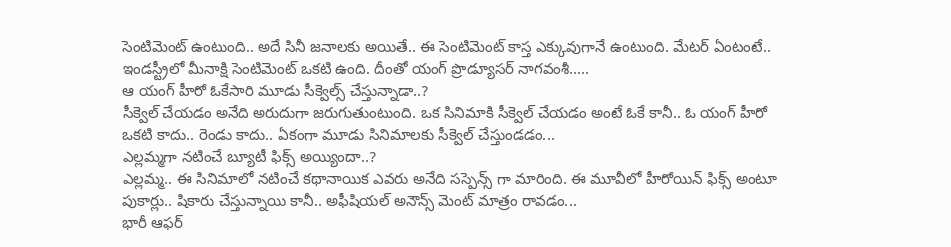సెంటిమెంట్ ఉంటుంది.. అదే సినీ జనాలకు అయితే.. ఈ సెంటిమెంట్ కాస్త ఎక్కువుగానే ఉంటుంది. మేటర్ ఏంటంటే.. ఇండస్ట్రీలో మీనాక్షి సెంటిమెంట్ ఒకటి ఉంది. దీంతో యంగ్ ప్రొడ్యూసర్ నాగవంశీ.....
ఆ యంగ్ హీరో ఓకేసారి మూడు సీక్వెల్స్ చేస్తున్నాడా..?
సీక్వెల్ చేయడం అనేది అరుదుగా జరుగుతుంటుంది. ఒక సినిమాకి సీక్వెల్ చేయడం అంటే ఓకే కానీ.. ఓ యంగ్ హీరో ఒకటి కాదు.. రెండు కాదు.. ఏకంగా మూడు సినిమాలకు సీక్వెల్ చేస్తుండడం...
ఎల్లమ్మగా నటించే బ్యూటీ ఫిక్స్ అయ్యిందా..?
ఎల్లమ్మ.. ఈ సినిమాలో నటించే కథానాయిక ఎవరు అనేది సస్పెన్స్ గా మారింది. ఈ మూవీలో హీరోయిన్ ఫిక్స్ అంటూ పుకార్లు.. షికారు చేస్తున్నాయి కానీ.. అఫీషియల్ అనౌన్స్ మెంట్ మాత్రం రావడం...
భారీ ఆఫర్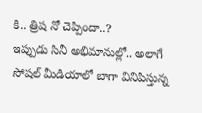కి.. త్రిష నో చెప్పిందా..?
ఇప్పుడు సినీ అభిమానుల్లో.. అలాగే సోషల్ మీడియాలో బాగా వినిపిస్తున్న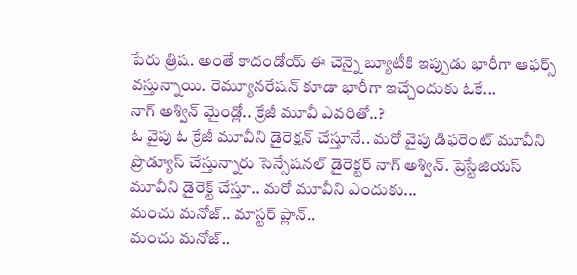పేరు త్రిష. అంతే కాదండోయ్ ఈ చెన్నై బ్యూటీకి ఇప్పుడు భారీగా ఆఫర్స్ వస్తున్నాయి. రెమ్యూనరేషన్ కూడా భారీగా ఇచ్చేందుకు ఓకే...
నాగ్ అశ్విన్ మైండ్లో.. క్రేజీ మూవీ ఎవరితో..?
ఓ వైపు ఓ క్రేజీ మూవీని డైరెక్షన్ చేస్తూనే.. మరో వైపు డిఫరెంట్ మూవీని ప్రొడ్యూస్ చేస్తున్నారు సెన్సేషనల్ డైరెక్టర్ నాగ్ అశ్విన్. ప్రెస్టేజియస్ మూవీని డైరెక్ట్ చేస్తూ.. మరో మూవీని ఎందుకు...
మంచు మనోజ్.. మాస్టర్ ప్లాన్..
మంచు మనోజ్..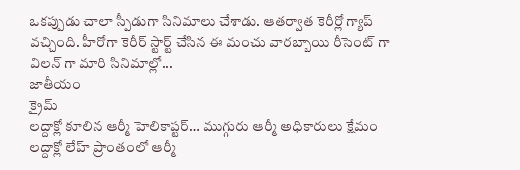ఒకప్పుడు చాలా స్పీడుగా సినిమాలు చేశాడు. ఆతర్వాత కెరీర్లో గ్యాప్ వచ్చింది. హీరోగా కెరీర్ స్టార్ట్ చేసిన ఈ మంచు వారబ్బాయి రీసెంట్ గా విలన్ గా మారి సినిమాల్లో...
జాతీయం
క్రైమ్
లద్దాక్లో కూలిన ఆర్మీ హెలికాప్టర్… ముగ్గురు ఆర్మీ అధికారులు క్షేమం
లద్దాక్లో లేహ్ ప్రాంతంలో ఆర్మీ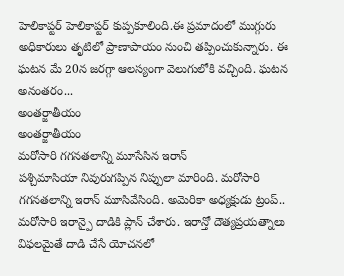హెలికాప్టర్ హెలికాప్టర్ కుప్పకూలింది.ఈ ప్రమాదంలో ముగ్గురు అధికారులు తృటిలో ప్రాణాపాయం నుంచి తప్పించుకున్నారు. ఈ ఘటన మే 20న జరగ్గా ఆలస్యంగా వెలుగులోకి వచ్చింది. ఘటన అనంతరం...
అంతర్జాతీయం
అంతర్జాతీయం
మరోసారి గగనతలాన్ని మూసేసిన ఇరాన్
పశ్చిమాసియా నివురుగప్పిన నిప్పులా మారింది. మరోసారి గగనతలాన్ని ఇరాన్ మూసివేసింది. అమెరికా అధ్యక్షుడు ట్రంప్.. మరోసారి ఇరాన్పై దాడికి ప్లాన్ చేశారు. ఇరాన్తో దౌత్యప్రయత్నాలు విఫలమైతే దాడి చేసే యోచనలో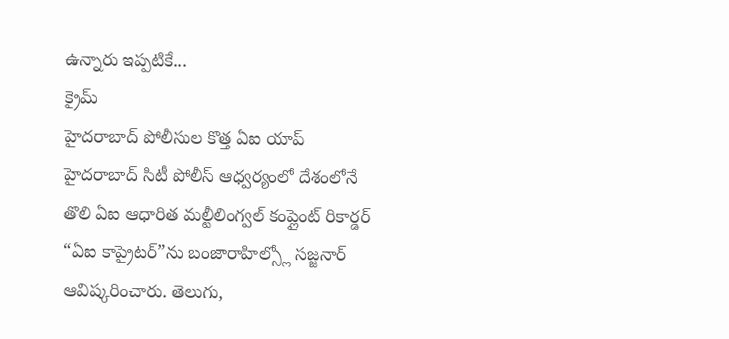ఉన్నారు ఇప్పటికే...
క్రైమ్
హైదరాబాద్ పోలీసుల కొత్త ఏఐ యాప్
హైదరాబాద్ సిటీ పోలీస్ ఆధ్వర్యంలో దేశంలోనే తొలి ఏఐ ఆధారిత మల్టీలింగ్వల్ కంప్లైంట్ రికార్డర్ “ఏఐ కాప్రైటర్”ను బంజారాహిల్స్లో సజ్జనార్ ఆవిష్కరించారు. తెలుగు,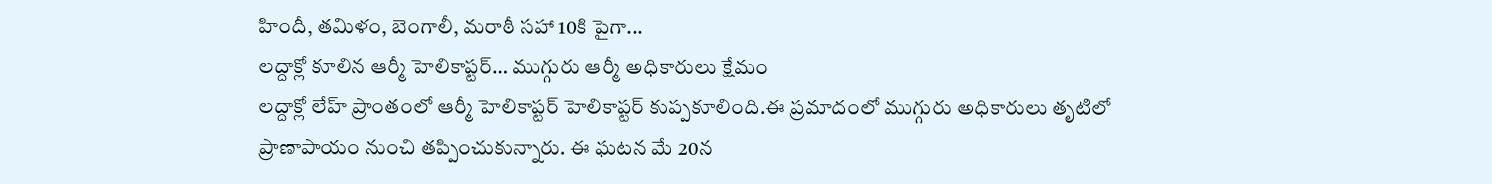హిందీ, తమిళం, బెంగాలీ, మరాఠీ సహా 10కి పైగా...
లద్దాక్లో కూలిన ఆర్మీ హెలికాప్టర్… ముగ్గురు ఆర్మీ అధికారులు క్షేమం
లద్దాక్లో లేహ్ ప్రాంతంలో ఆర్మీ హెలికాప్టర్ హెలికాప్టర్ కుప్పకూలింది.ఈ ప్రమాదంలో ముగ్గురు అధికారులు తృటిలో ప్రాణాపాయం నుంచి తప్పించుకున్నారు. ఈ ఘటన మే 20న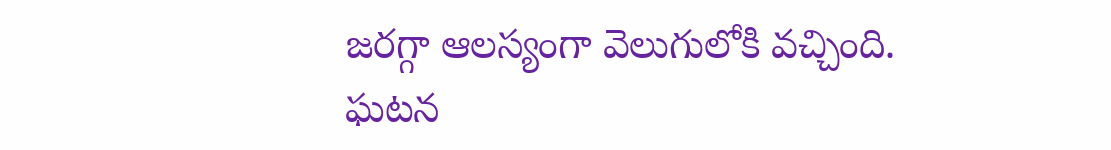జరగ్గా ఆలస్యంగా వెలుగులోకి వచ్చింది. ఘటన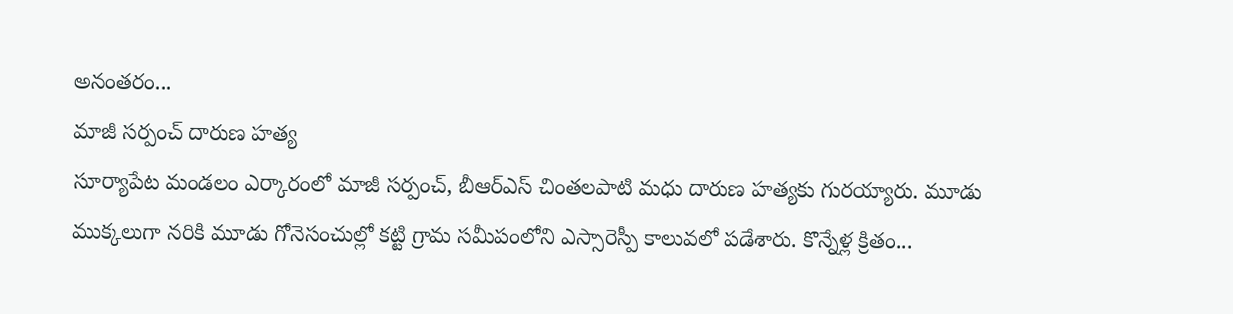అనంతరం...
మాజీ సర్పంచ్ దారుణ హత్య
సూర్యాపేట మండలం ఎర్కారంలో మాజీ సర్పంచ్, బీఆర్ఎస్ చింతలపాటి మధు దారుణ హత్యకు గురయ్యారు. మూడు ముక్కలుగా నరికి మూడు గోనెసంచుల్లో కట్టి గ్రామ సమీపంలోని ఎస్సారెస్పీ కాలువలో పడేశారు. కొన్నేళ్ల క్రితం...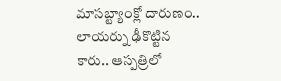మాసబ్ట్యాంక్లో దారుణం.. లాయర్ను ఢీకొట్టిన కారు.. ఆస్పత్రిలో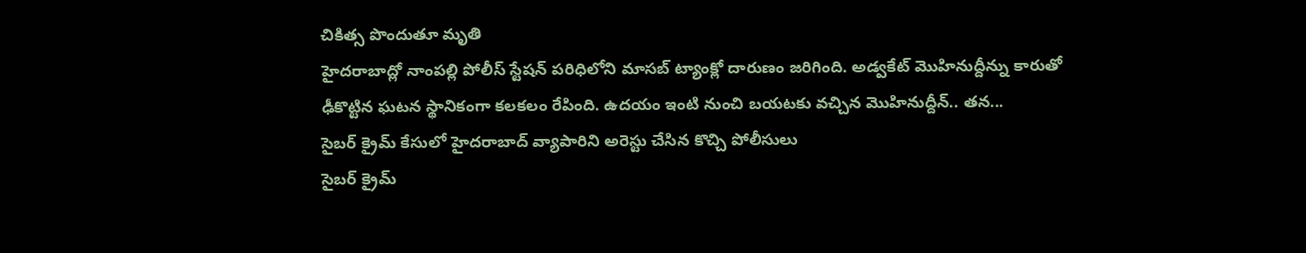చికిత్స పొందుతూ మృతి
హైదరాబాద్లో నాంపల్లి పోలీస్ స్టేషన్ పరిధిలోని మాసబ్ ట్యాంక్లో దారుణం జరిగింది. అడ్వకేట్ మొహినుద్దీన్ను కారుతో ఢీకొట్టిన ఘటన స్థానికంగా కలకలం రేపింది. ఉదయం ఇంటి నుంచి బయటకు వచ్చిన మొహినుద్దీన్.. తన...
సైబర్ క్రైమ్ కేసులో హైదరాబాద్ వ్యాపారిని అరెస్టు చేసిన కొచ్చి పోలీసులు
సైబర్ క్రైమ్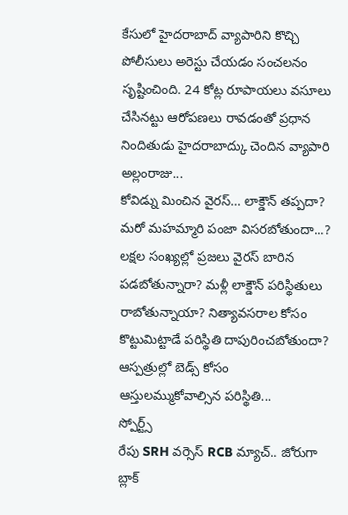కేసులో హైదరాబాద్ వ్యాపారిని కొచ్చి పోలీసులు అరెస్టు చేయడం సంచలనం సృష్టించింది. 24 కోట్ల రూపాయలు వసూలు చేసినట్టు ఆరోపణలు రావడంతో ప్రధాన నిందితుడు హైదరాబాద్కు చెందిన వ్యాపారి అల్లంరాజు...
కోవిడ్ను మించిన వైరస్… లాక్డౌన్ తప్పదా?
మరో మహమ్మారి పంజా విసరబోతుందా...? లక్షల సంఖ్యల్లో ప్రజలు వైరస్ బారిన పడబోతున్నారా? మళ్లీ లాక్డౌన్ పరిస్థితులు రాబోతున్నాయా? నిత్యావసరాల కోసం కొట్టుమిట్టాడే పరిస్థితి దాపురించబోతుందా? ఆస్పత్రుల్లో బెడ్స్ కోసం ఆస్తులమ్ముకోవాల్సిన పరిస్థితి...
స్పోర్ట్స్
రేపు SRH వర్సెస్ RCB మ్యాచ్.. జోరుగా బ్లాక్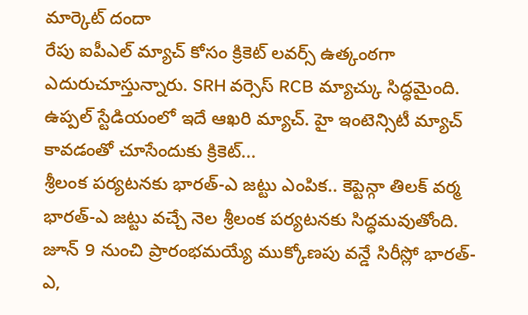మార్కెట్ దందా
రేపు ఐపీఎల్ మ్యాచ్ కోసం క్రికెట్ లవర్స్ ఉత్కంఠగా ఎదురుచూస్తున్నారు. SRH వర్సెస్ RCB మ్యాచ్కు సిద్ధమైంది. ఉప్పల్ స్టేడియంలో ఇదే ఆఖరి మ్యాచ్. హై ఇంటెన్సిటీ మ్యాచ్ కావడంతో చూసేందుకు క్రికెట్...
శ్రీలంక పర్యటనకు భారత్-ఎ జట్టు ఎంపిక.. కెప్టెన్గా తిలక్ వర్మ
భారత్-ఎ జట్టు వచ్చే నెల శ్రీలంక పర్యటనకు సిద్ధమవుతోంది. జూన్ 9 నుంచి ప్రారంభమయ్యే ముక్కోణపు వన్డే సిరీస్లో భారత్-ఎ,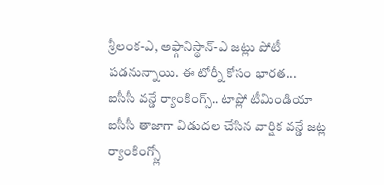శ్రీలంక-ఎ, అఫ్గానిస్థాన్-ఎ జట్లు పోటీ పడనున్నాయి. ఈ టోర్నీ కోసం భారత...
ఐసీసీ వన్డే ర్యాంకింగ్స్.. టాప్లో టీమిండియా
ఐసీసీ తాజాగా విడుదల చేసిన వార్షిక వన్డే జట్ల ర్యాంకింగ్స్లో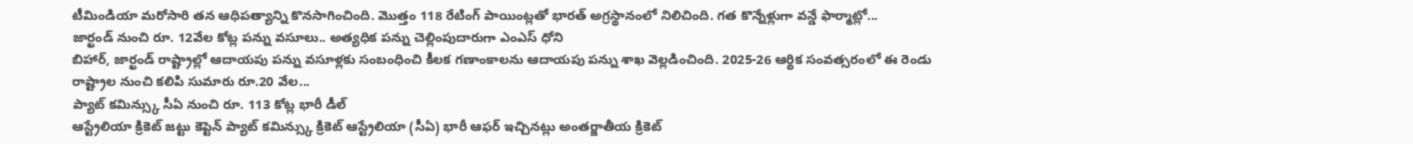టీమిండియా మరోసారి తన ఆధిపత్యాన్ని కొనసాగించింది. మొత్తం 118 రేటింగ్ పాయింట్లతో భారత్ అగ్రస్థానంలో నిలిచింది. గత కొన్నేళ్లుగా వన్డే ఫార్మాట్లో...
జార్ఖండ్ నుంచి రూ. 12వేల కోట్ల పన్ను వసూలు.. అత్యధిక పన్ను చెల్లింపుదారుగా ఎంఎస్ ధోని
బిహార్, జార్ఖండ్ రాష్ట్రాల్లో ఆదాయపు పన్ను వసూళ్లకు సంబంధించి కీలక గణాంకాలను ఆదాయపు పన్ను శాఖ వెల్లడించింది. 2025-26 ఆర్థిక సంవత్సరంలో ఈ రెండు రాష్ట్రాల నుంచి కలిపి సుమారు రూ.20 వేల...
ప్యాట్ కమిన్స్కు సీఏ నుంచి రూ. 113 కోట్ల భారీ డీల్
ఆస్ట్రేలియా క్రికెట్ జట్టు కెప్టెన్ ప్యాట్ కమిన్స్కు క్రికెట్ ఆస్ట్రేలియా (సీఏ) భారీ ఆఫర్ ఇచ్చినట్లు అంతర్జాతీయ క్రికెట్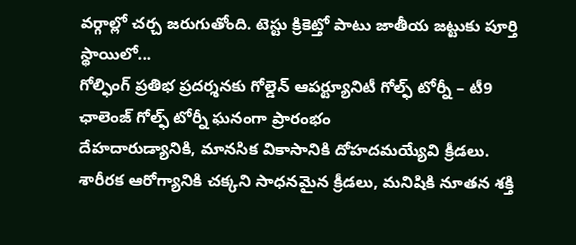వర్గాల్లో చర్చ జరుగుతోంది. టెస్టు క్రికెట్తో పాటు జాతీయ జట్టుకు పూర్తి స్థాయిలో...
గోల్ఫింగ్ ప్రతిభ ప్రదర్శనకు గోల్డెన్ ఆపర్ట్యూనిటీ గోల్ఫ్ టోర్నీ – టీ9 ఛాలెంజ్ గోల్ఫ్ టోర్నీ ఘనంగా ప్రారంభం
దేహదారుడ్యానికి, మానసిక వికాసానికి దోహదమయ్యేవి క్రీడలు. శారీరక ఆరోగ్యానికి చక్కని సాధనమైన క్రీడలు, మనిషికి నూతన శక్తి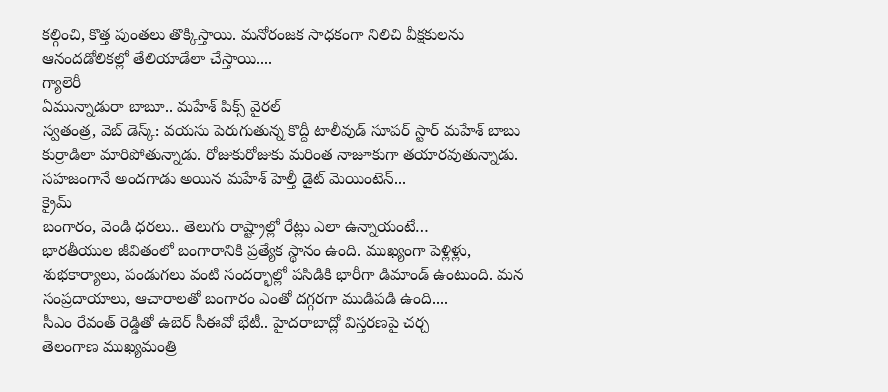కల్గించి, కొత్త పుంతలు తొక్కిస్తాయి. మనోరంజక సాధకంగా నిలిచి వీక్షకులను ఆనందడోలికల్లో తేలియాడేలా చేస్తాయి....
గ్యాలెరీ
ఏమున్నాడురా బాబూ.. మహేశ్ పిక్స్ వైరల్
స్వతంత్ర, వెబ్ డెస్క్: వయసు పెరుగుతున్న కొద్దీ టాలీవుడ్ సూపర్ స్టార్ మహేశ్ బాబు కుర్రాడిలా మారిపోతున్నాడు. రోజుకురోజుకు మరింత నాజూకుగా తయారవుతున్నాడు. సహజంగానే అందగాడు అయిన మహేశ్ హెల్తీ డైట్ మెయింటెన్...
క్రైమ్
బంగారం, వెండి ధరలు.. తెలుగు రాష్ట్రాల్లో రేట్లు ఎలా ఉన్నాయంటే…
భారతీయుల జీవితంలో బంగారానికి ప్రత్యేక స్థానం ఉంది. ముఖ్యంగా పెళ్లిళ్లు, శుభకార్యాలు, పండుగలు వంటి సందర్భాల్లో పసిడికి భారీగా డిమాండ్ ఉంటుంది. మన సంప్రదాయాలు, ఆచారాలతో బంగారం ఎంతో దగ్గరగా ముడిపడి ఉంది....
సీఎం రేవంత్ రెడ్డితో ఉబెర్ సీఈవో భేటీ.. హైదరాబాద్లో విస్తరణపై చర్చ
తెలంగాణ ముఖ్యమంత్రి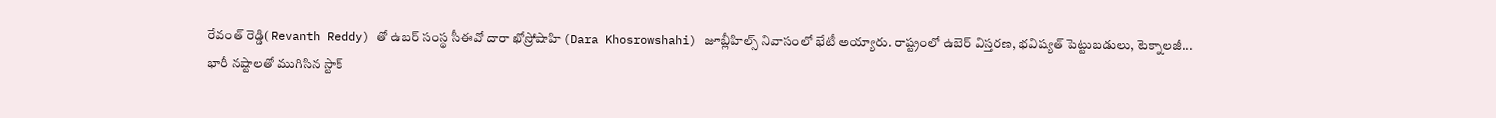రేవంత్ రెడ్డి( Revanth Reddy) తో ఉబర్ సంస్థ సీఈవో దారా ఖోస్రోషాహి (Dara Khosrowshahi) జూబ్లీహిల్స్ నివాసంలో భేటీ అయ్యారు. రాష్ట్రంలో ఉబెర్ విస్తరణ, భవిష్యత్ పెట్టుబడులు, టెక్నాలజీ...
భారీ నష్టాలతో ముగిసిన స్టాక్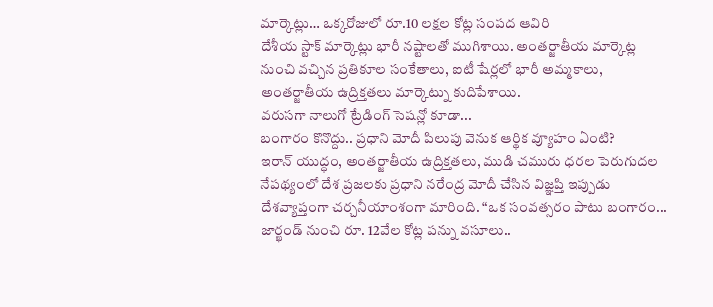మార్కెట్లు… ఒక్కరోజులో రూ.10 లక్షల కోట్ల సంపద ఆవిరి
దేశీయ స్టాక్ మార్కెట్లు భారీ నష్టాలతో ముగిశాయి. అంతర్జాతీయ మార్కెట్ల నుంచి వచ్చిన ప్రతికూల సంకేతాలు, ఐటీ షేర్లలో భారీ అమ్మకాలు, అంతర్జాతీయ ఉద్రిక్తతలు మార్కెట్ను కుదిపేశాయి.
వరుసగా నాలుగో ట్రేడింగ్ సెషన్లో కూడా...
బంగారం కొనొద్దు.. ప్రధాని మోదీ పిలుపు వెనుక ఆర్థిక వ్యూహం ఏంటి?
ఇరాన్ యుద్ధం, అంతర్జాతీయ ఉద్రిక్తతలు, ముడి చమురు ధరల పెరుగుదల నేపథ్యంలో దేశ ప్రజలకు ప్రధాని నరేంద్ర మోదీ చేసిన విజ్ఞప్తి ఇప్పుడు దేశవ్యాప్తంగా చర్చనీయాంశంగా మారింది. “ఒక సంవత్సరం పాటు బంగారం...
జార్ఖండ్ నుంచి రూ. 12వేల కోట్ల పన్ను వసూలు..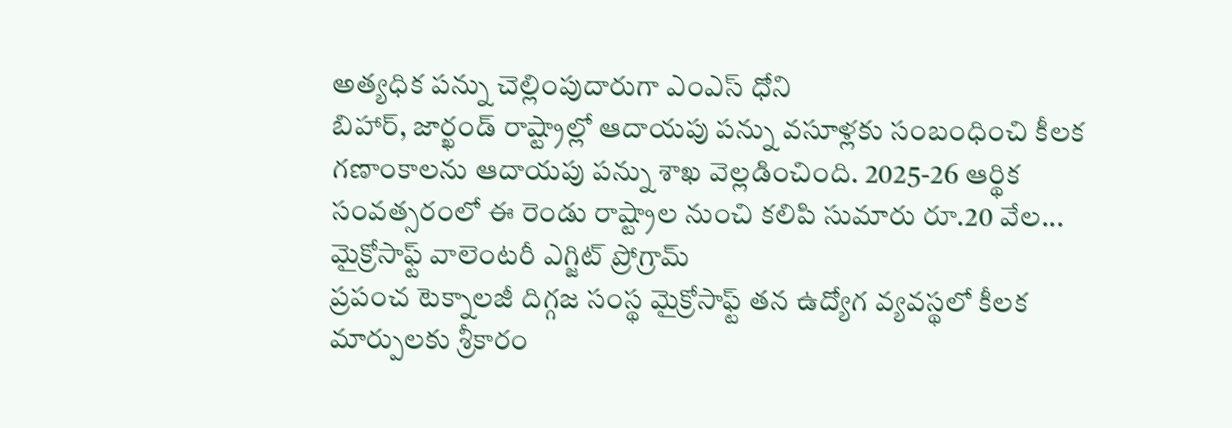అత్యధిక పన్ను చెల్లింపుదారుగా ఎంఎస్ ధోని
బిహార్, జార్ఖండ్ రాష్ట్రాల్లో ఆదాయపు పన్ను వసూళ్లకు సంబంధించి కీలక గణాంకాలను ఆదాయపు పన్ను శాఖ వెల్లడించింది. 2025-26 ఆర్థిక సంవత్సరంలో ఈ రెండు రాష్ట్రాల నుంచి కలిపి సుమారు రూ.20 వేల...
మైక్రోసాఫ్ట్ వాలెంటరీ ఎగ్జిట్ ప్రోగ్రామ్
ప్రపంచ టెక్నాలజీ దిగ్గజ సంస్థ మైక్రోసాఫ్ట్ తన ఉద్యోగ వ్యవస్థలో కీలక మార్పులకు శ్రీకారం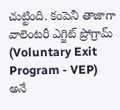చుట్టింది. కంపెనీ తాజాగా వాలెంటరీ ఎగ్జిట్ ప్రోగ్రామ్ (Voluntary Exit Program - VEP) అనే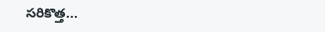సరికొత్త...